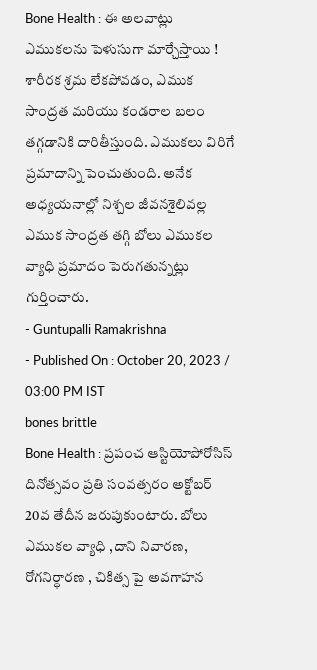Bone Health : ఈ అలవాట్లు ఎముకలను పెళుసుగా మార్చేస్తాయి !
శారీరక శ్రమ లేకపోవడం, ఎముక సాంద్రత మరియు కండరాల బలం తగ్గడానికి దారితీస్తుంది. ఎముకలు విరిగే ప్రమాదాన్ని పెంచుతుంది. అనేక అధ్యయనాల్లో నిశ్చల జీవనశైలివల్ల ఎముక సాంద్రత తగ్గి బోలు ఎముకల వ్యాధి ప్రమాదం పెరుగతున్నట్లు గుర్తించారు.
- Guntupalli Ramakrishna
- Published On : October 20, 2023 / 03:00 PM IST
bones brittle
Bone Health : ప్రపంచ ఆస్టియోపోరోసిస్ దినోత్సవం ప్రతి సంవత్సరం అక్టోబర్ 20వ తేదీన జరుపుకుంటారు. బోలు ఎముకల వ్యాధి ,దాని నివారణ, రోగనిర్ధారణ , చికిత్స పై అవగాహన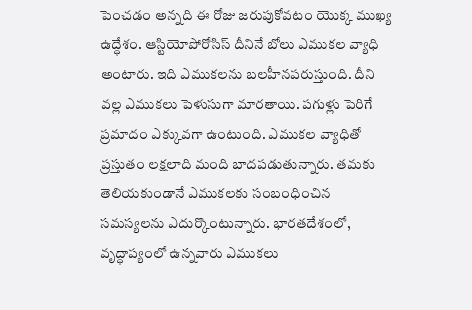పెంచడం అన్నది ఈ రోజు జరుపుకోవటం యొక్క ముఖ్య ఉద్ధేశం. ఆస్టియోపోరోసిస్ దీనినే బోలు ఎముకల వ్యాధి అంటారు. ఇది ఎముకలను బలహీనపరుస్తుంది. దీని వల్ల ఎముకలు పెళుసుగా మారతాయి. పగుళ్లు పెరిగే ప్రమాదం ఎక్కువగా ఉంటుంది. ఎముకల వ్యాధితో ప్రస్తుతం లక్షలాది మంది బాదపడుతున్నారు. తమకు తెలియకుండానే ఎముకలకు సంబంధించిన సమస్యలను ఎదుర్కొంటున్నారు. భారతదేశంలో, వృద్ధాప్యంలో ఉన్నవారు ఎముకలు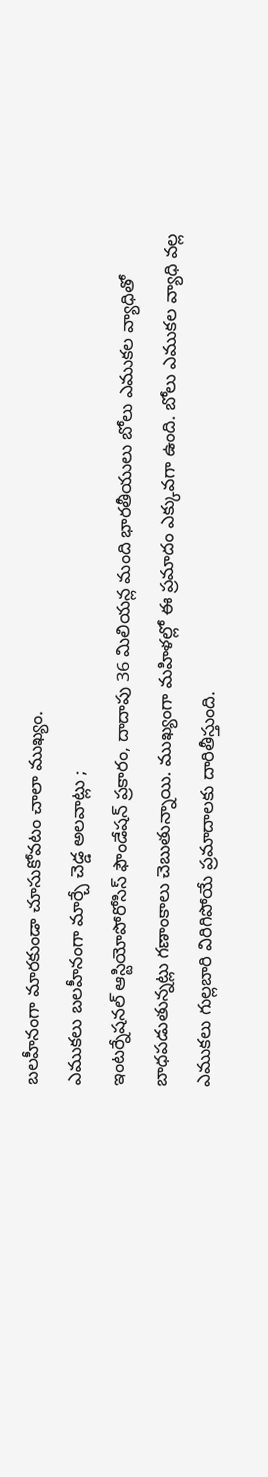బలహీనంగా మారకుండా చూసుకోవటం చాలా ముఖ్యం.
ఎముకలు బలహీనంగా మార్చే చెడ్డ అలవాట్లు ;
ఇంటర్నేషనల్ ఆస్టియోపోరోసిస్ ఫౌండేషన్ ప్రకారం, దాదాపు 36 మిలియన్ల మంది భారతీయులు బోలు ఎముకల వ్యాధితో బాధపడుతున్నట్లు గణాంకాలు చెబుతున్నాయి. ముఖ్యంగా మహిళల్లో ఈ ప్రమాదం ఎక్కువగా ఉంది. బోలు ఎముకల వ్యాధి వల్ల ఎముకలు గుల్లబారి విరిగిపోయే ప్రమాదాలకు దారితీస్తుంది.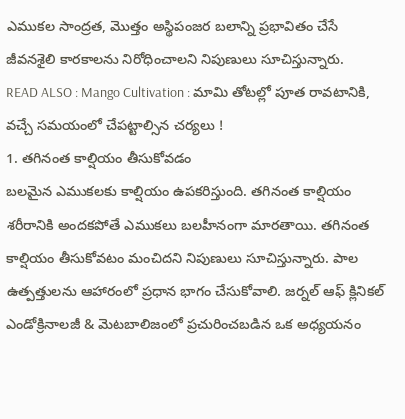ఎముకల సాంద్రత, మొత్తం అస్థిపంజర బలాన్ని ప్రభావితం చేసే జీవనశైలి కారకాలను నిరోధించాలని నిపుణులు సూచిస్తున్నారు.
READ ALSO : Mango Cultivation : మామి తోటల్లో పూత రావటానికి, వచ్చే సమయంలో చేపట్టాల్సిన చర్యలు !
1. తగినంత కాల్షియం తీసుకోవడం
బలమైన ఎముకలకు కాల్షియం ఉపకరిస్తుంది. తగినంత కాల్షియం శరీరానికి అందకపోతే ఎముకలు బలహీనంగా మారతాయి. తగినంత కాల్షియం తీసుకోవటం మంచిదని నిపుణులు సూచిస్తున్నారు. పాల ఉత్పత్తులను ఆహారంలో ప్రధాన భాగం చేసుకోవాలి. జర్నల్ ఆఫ్ క్లినికల్ ఎండోక్రినాలజీ & మెటబాలిజంలో ప్రచురించబడిన ఒక అధ్యయనం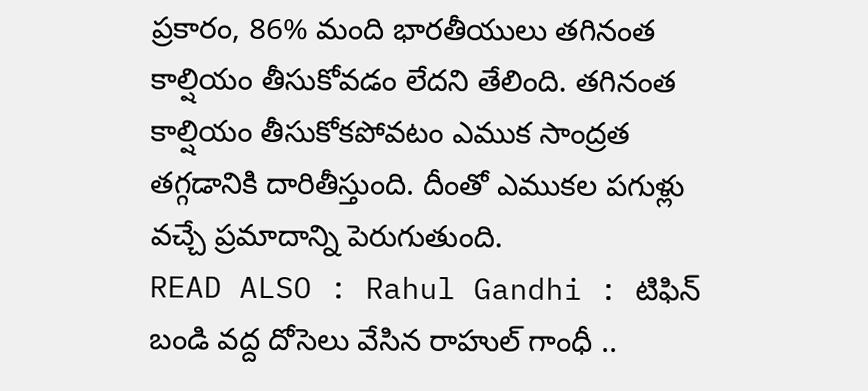ప్రకారం, 86% మంది భారతీయులు తగినంత కాల్షియం తీసుకోవడం లేదని తేలింది. తగినంత కాల్షియం తీసుకోకపోవటం ఎముక సాంద్రత తగ్గడానికి దారితీస్తుంది. దీంతో ఎముకల పగుళ్లు వచ్చే ప్రమాదాన్ని పెరుగుతుంది.
READ ALSO : Rahul Gandhi : టిఫిన్ బండి వద్ద దోసెలు వేసిన రాహుల్ గాంధీ ..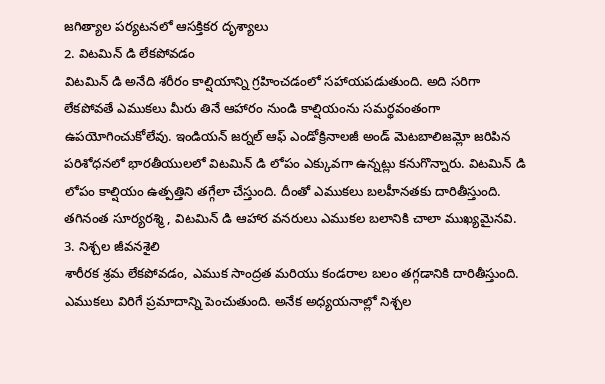జగిత్యాల పర్యటనలో ఆసక్తికర దృశ్యాలు
2. విటమిన్ డి లేకపోవడం
విటమిన్ డి అనేది శరీరం కాల్షియాన్ని గ్రహించడంలో సహాయపడుతుంది. అది సరిగా లేకపోవతే ఎముకలు మీరు తినే ఆహారం నుండి కాల్షియంను సమర్థవంతంగా ఉపయోగించుకోలేవు. ఇండియన్ జర్నల్ ఆఫ్ ఎండోక్రినాలజీ అండ్ మెటబాలిజమ్లో జరిపిన పరిశోధనలో భారతీయులలో విటమిన్ డి లోపం ఎక్కువగా ఉన్నట్లు కనుగొన్నారు. విటమిన్ డి లోపం కాల్షియం ఉత్పత్తిని తగ్గేలా చేస్తుంది. దీంతో ఎముకలు బలహీనతకు దారితీస్తుంది. తగినంత సూర్యరశ్మి , విటమిన్ డి ఆహార వనరులు ఎముకల బలానికి చాలా ముఖ్యమైనవి.
3. నిశ్చల జీవనశైలి
శారీరక శ్రమ లేకపోవడం, ఎముక సాంద్రత మరియు కండరాల బలం తగ్గడానికి దారితీస్తుంది. ఎముకలు విరిగే ప్రమాదాన్ని పెంచుతుంది. అనేక అధ్యయనాల్లో నిశ్చల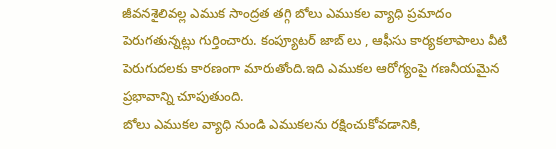జీవనశైలివల్ల ఎముక సాంద్రత తగ్గి బోలు ఎముకల వ్యాధి ప్రమాదం పెరుగతున్నట్లు గుర్తించారు. కంప్యూటర్ జాబ్ లు , ఆఫీసు కార్యకలాపాలు వీటి పెరుగుదలకు కారణంగా మారుతోంది.ఇది ఎముకల ఆరోగ్యంపై గణనీయమైన ప్రభావాన్ని చూపుతుంది.
బోలు ఎముకల వ్యాధి నుండి ఎముకలను రక్షించుకోవడానికి,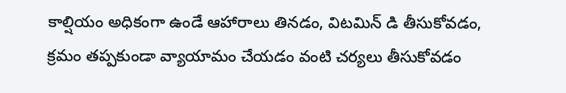కాల్షియం అధికంగా ఉండే ఆహారాలు తినడం, విటమిన్ డి తీసుకోవడం, క్రమం తప్పకుండా వ్యాయామం చేయడం వంటి చర్యలు తీసుకోవడం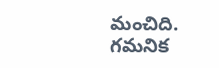మంచిది.
గమనిక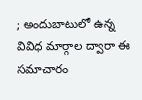; అందుబాటులో ఉన్న వివిధ మార్గాల ద్వారా ఈ సమాచారం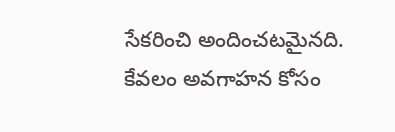సేకరించి అందించటమైనది. కేవలం అవగాహన కోసం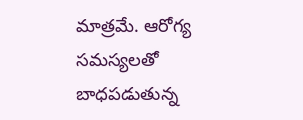మాత్రమే. ఆరోగ్య సమస్యలతో బాధపడుతున్న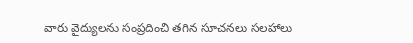వారు వైద్యులను సంప్రదించి తగిన సూచనలు సలహాలు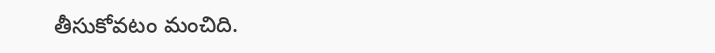తీసుకోవటం మంచిది.